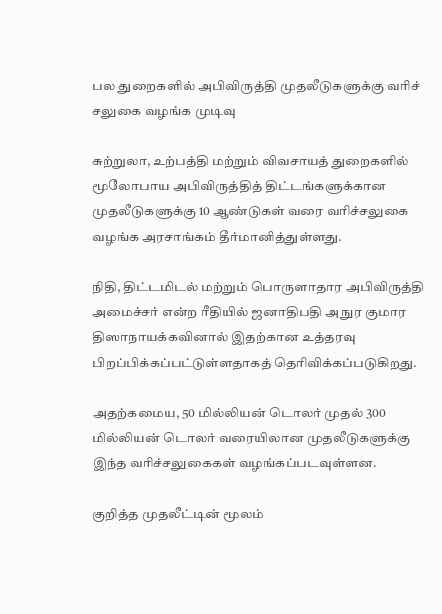பல துறைகளில் அபிவிருத்தி முதலீடுகளுக்கு வரிச் சலுகை வழங்க முடிவு

சுற்றுலா, உற்பத்தி மற்றும் விவசாயத் துறைகளில் மூலோபாய அபிவிருத்தித் திட்டங்களுக்கான முதலீடுகளுக்கு 10 ஆண்டுகள் வரை வரிச்சலுகை வழங்க அரசாங்கம் தீர்மானித்துள்ளது.

நிதி, திட்டமிடல் மற்றும் பொருளாதார அபிவிருத்தி அமைச்சர் என்ற ரீதியில் ஜனாதிபதி அநுர குமார திஸாநாயக்கவினால் இதற்கான உத்தரவு பிறப்பிக்கப்பட்டுள்ளதாகத் தெரிவிக்கப்படுகிறது.

அதற்கமைய, 50 மில்லியன் டொலர் முதல் 300 மில்லியன் டொலர் வரையிலான முதலீடுகளுக்கு இந்த வரிச்சலுகைகள் வழங்கப்படவுள்ளன.

குறித்த முதலீட்டின் மூலம்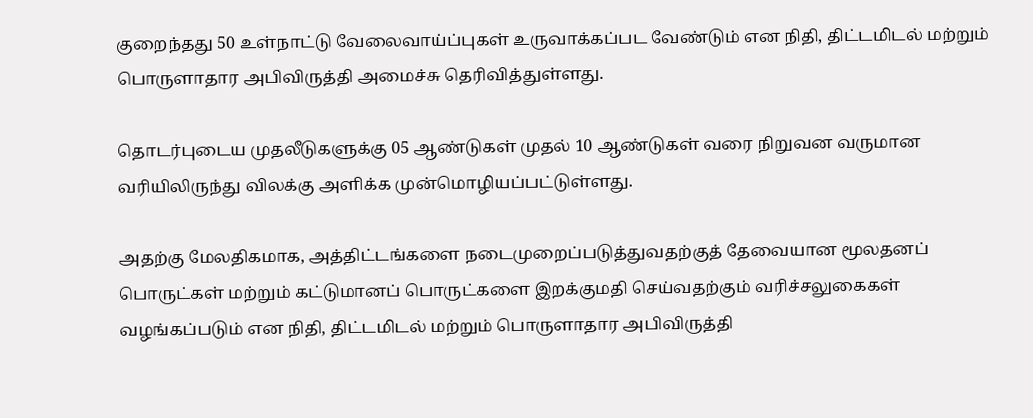குறைந்தது 50 உள்நாட்டு வேலைவாய்ப்புகள் உருவாக்கப்பட வேண்டும் என நிதி, திட்டமிடல் மற்றும் பொருளாதார அபிவிருத்தி அமைச்சு தெரிவித்துள்ளது.

தொடர்புடைய முதலீடுகளுக்கு 05 ஆண்டுகள் முதல் 10 ஆண்டுகள் வரை நிறுவன வருமான வரியிலிருந்து விலக்கு அளிக்க முன்மொழியப்பட்டுள்ளது.

அதற்கு மேலதிகமாக, அத்திட்டங்களை நடைமுறைப்படுத்துவதற்குத் தேவையான மூலதனப் பொருட்கள் மற்றும் கட்டுமானப் பொருட்களை இறக்குமதி செய்வதற்கும் வரிச்சலுகைகள் வழங்கப்படும் என நிதி, திட்டமிடல் மற்றும் பொருளாதார அபிவிருத்தி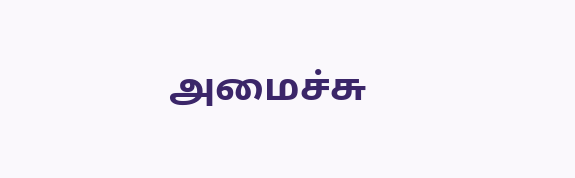அமைச்சு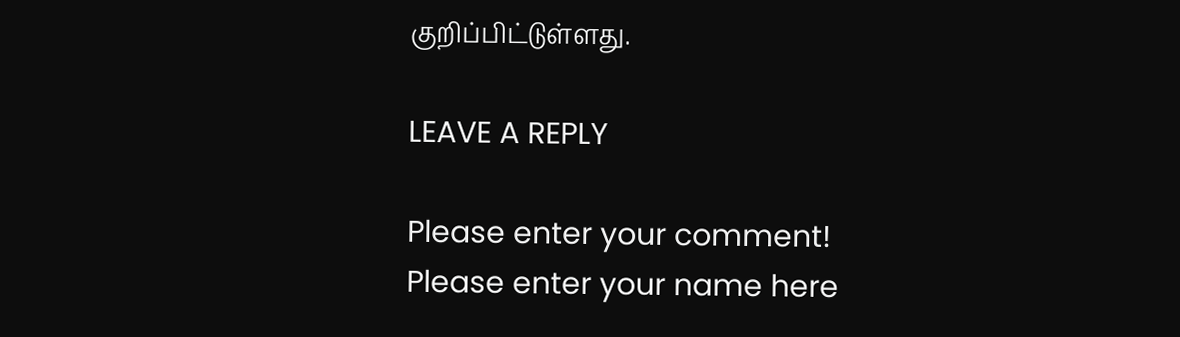குறிப்பிட்டுள்ளது.

LEAVE A REPLY

Please enter your comment!
Please enter your name here